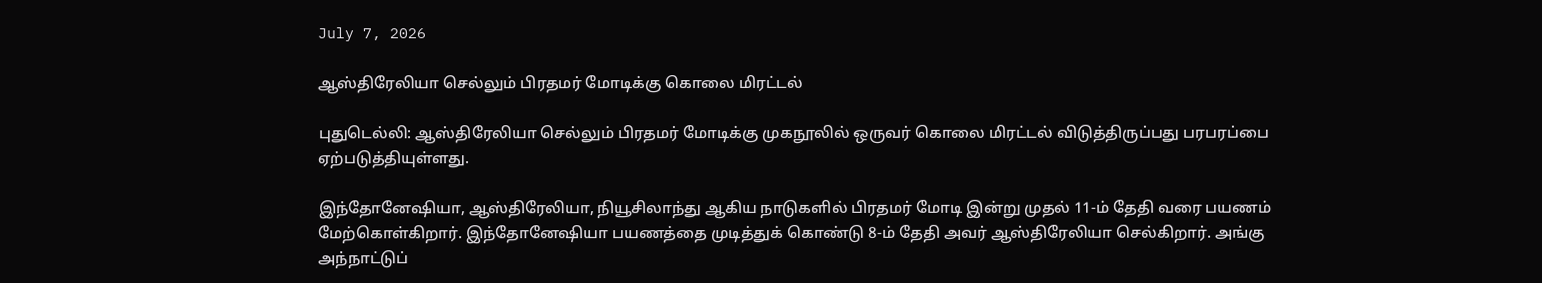July 7, 2026

ஆஸ்திரேலியா செல்லும் பிரதமர் மோடிக்கு கொலை மிரட்டல்

புதுடெல்லி: ஆஸ்திரேலியா செல்லும் பிரதமர் மோடிக்கு முகநூலில் ஒருவர் கொலை மிரட்டல் விடுத்திருப்பது பரபரப்பை ஏற்படுத்தியுள்ளது.

இந்தோனேஷியா, ஆஸ்திரேலியா, நியூசிலாந்து ஆகிய நாடுகளில் பிரதமர் மோடி இன்று முதல் 11-ம் தேதி வரை பயணம் மேற்கொள்கிறார். இந்தோனேஷியா பயணத்தை முடித்துக் கொண்டு 8-ம் தேதி அவர் ஆஸ்திரேலியா செல்கிறார். அங்கு அந்நாட்டுப்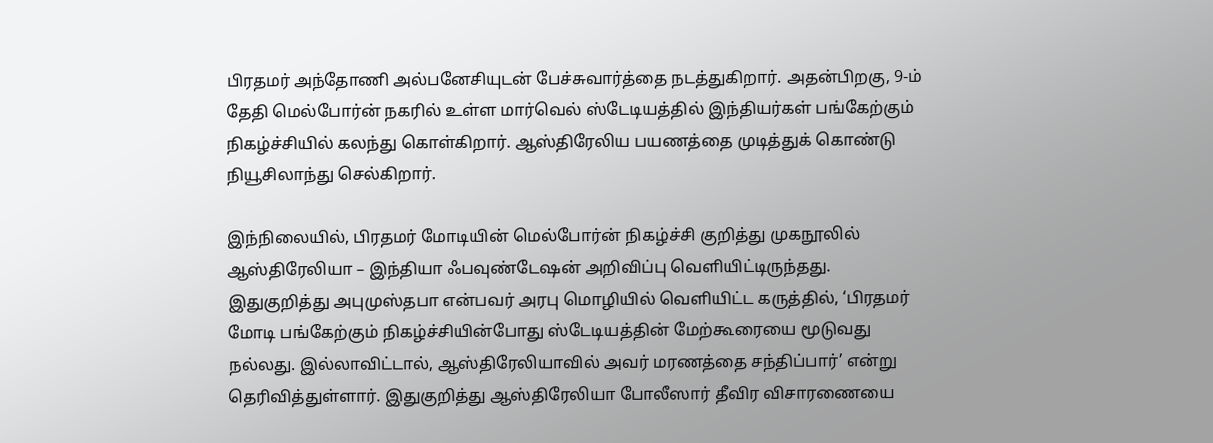பிரதமர் அந்தோணி அல்பனேசியுடன் பேச்சுவார்த்தை நடத்துகிறார். அதன்பிறகு, 9-ம் தேதி மெல்போர்ன் நகரில் உள்ள மார்வெல் ஸ்டேடியத்தில் இந்தியர்கள் பங்கேற்கும் நிகழ்ச்சியில் கலந்து கொள்கிறார். ஆஸ்திரேலிய பயணத்தை முடித்துக் கொண்டு நியூசிலாந்து செல்கிறார்.

இந்நிலையில், பிரதமர் மோடியின் மெல்போர்ன் நிகழ்ச்சி குறித்து முகநூலில் ஆஸ்திரேலியா – இந்தியா ஃபவுண்டேஷன் அறிவிப்பு வெளியிட்டிருந்தது. இதுகுறித்து அபுமுஸ்தபா என்பவர் அரபு மொழியில் வெளியிட்ட கருத்தில், ‘பிரதமர் மோடி பங்கேற்கும் நிகழ்ச்சியின்போது ஸ்டேடியத்தின் மேற்கூரையை மூடுவது நல்லது. இல்லாவிட்டால், ஆஸ்திரேலியாவில் அவர் மரணத்தை சந்திப்பார்’ என்று தெரிவித்துள்ளார். இதுகுறித்து ஆஸ்திரேலியா போலீஸார் தீவிர விசாரணையை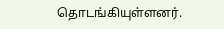தொடங்கியுள்ளனர்.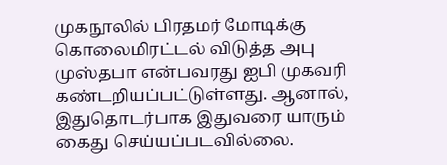முகநூலில் பிரதமர் மோடிக்கு கொலைமிரட்டல் விடுத்த அபு முஸ்தபா என்பவரது ஐபி முகவரி கண்டறியப்பட்டுள்ளது. ஆனால், இதுதொடர்பாக இதுவரை யாரும் கைது செய்யப்படவில்லை.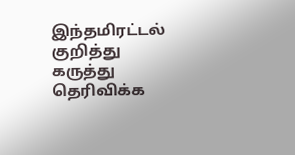இந்தமிரட்டல் குறித்து கருத்து தெரிவிக்க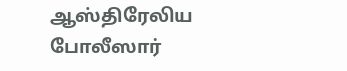ஆஸ்திரேலிய போலீஸார்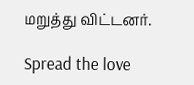மறுத்து விட்டனர்.

Spread the love